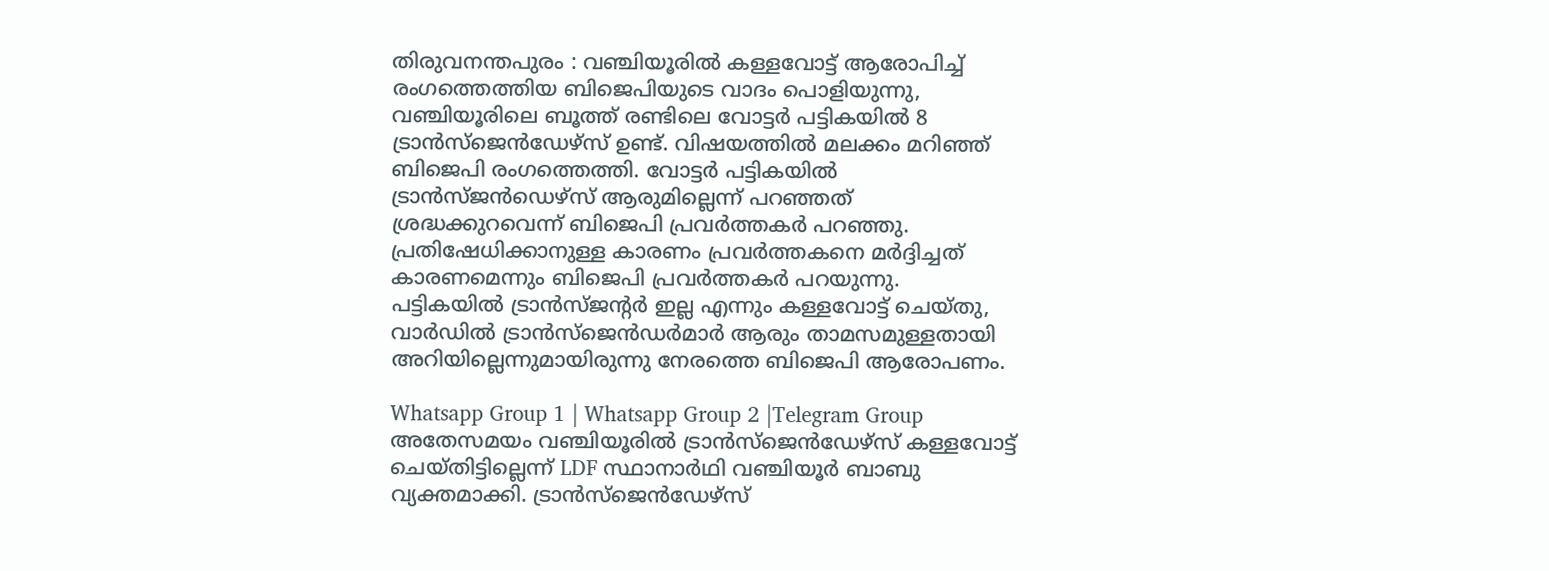തിരുവനന്തപുരം : വഞ്ചിയൂരിൽ കള്ളവോട്ട് ആരോപിച്ച് രംഗത്തെത്തിയ ബിജെപിയുടെ വാദം പൊളിയുന്നു,
വഞ്ചിയൂരിലെ ബൂത്ത് രണ്ടിലെ വോട്ടർ പട്ടികയിൽ 8 ട്രാൻസ്ജെൻഡേഴ്സ് ഉണ്ട്. വിഷയത്തിൽ മലക്കം മറിഞ്ഞ് ബിജെപി രംഗത്തെത്തി. വോട്ടർ പട്ടികയിൽ ട്രാൻസ്ജൻഡെഴ്സ് ആരുമില്ലെന്ന് പറഞ്ഞത് ശ്രദ്ധക്കുറവെന്ന് ബിജെപി പ്രവർത്തകർ പറഞ്ഞു.
പ്രതിഷേധിക്കാനുള്ള കാരണം പ്രവർത്തകനെ മർദ്ദിച്ചത് കാരണമെന്നും ബിജെപി പ്രവർത്തകർ പറയുന്നു. പട്ടികയിൽ ട്രാൻസ്ജന്റർ ഇല്ല എന്നും കള്ളവോട്ട് ചെയ്തു, വാർഡിൽ ട്രാൻസ്ജെൻഡർമാർ ആരും താമസമുള്ളതായി അറിയില്ലെന്നുമായിരുന്നു നേരത്തെ ബിജെപി ആരോപണം.

Whatsapp Group 1 | Whatsapp Group 2 |Telegram Group
അതേസമയം വഞ്ചിയൂരിൽ ട്രാൻസ്ജെൻഡേഴ്സ് കള്ളവോട്ട് ചെയ്തിട്ടില്ലെന്ന് LDF സ്ഥാനാർഥി വഞ്ചിയൂർ ബാബു വ്യക്തമാക്കി. ട്രാൻസ്ജെൻഡേഴ്സ്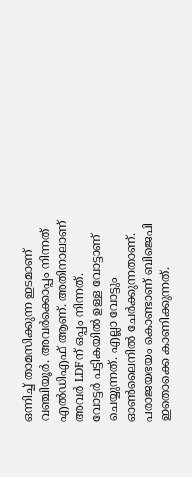ഒന്നിച്ച് താമസിക്കുന്ന ഇടമാണ് വഞ്ചിയൂർ. അവർക്കൊപ്പം നിന്നത് എൽഡിഎഫ് ആണ്. അതിനാലാണ് അവർ LDFന് ഒപ്പം നിന്നത്.
വോട്ടർ പട്ടികയിൽ ഉള്ള വോട്ടാണ് ചെയ്യുന്നത്. എല്ലാ വോട്ടും ഓൺലൈനിൽ ചേർക്കുന്നതാണ്. പരാജയഭയം കൊണ്ടാണ് ബിജെപി ഇതൊക്കെ കാണിക്കുന്നത്.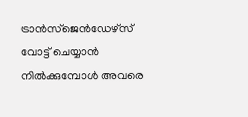ട്രാൻസ്ജെൻഡേഴ്സ് വോട്ട് ചെയ്യാൻ നിൽക്കുമ്പോൾ അവരെ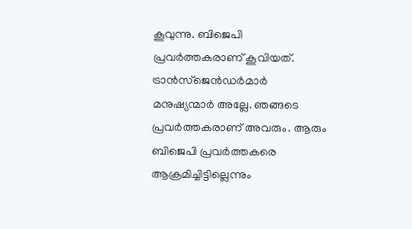കൂവുന്നു. ബിജെപി പ്രവർത്തകരാണ് കൂവിയത്. ട്രാൻസ്ജെൻഡർമാർ മനുഷ്യന്മാർ അല്ലേ. ഞങ്ങടെ പ്രവർത്തകരാണ് അവരും. ആരും ബിജെപി പ്രവർത്തകരെ ആക്രമിച്ചിട്ടില്ലെന്നും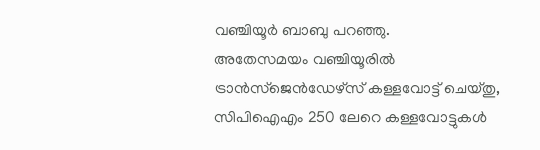വഞ്ചിയൂർ ബാബു പറഞ്ഞു.
അതേസമയം വഞ്ചിയൂരിൽ ട്രാൻസ്ജെൻഡേഴ്സ് കള്ളവോട്ട് ചെയ്തു, സിപിഐഎം 250 ലേറെ കള്ളവോട്ടുകൾ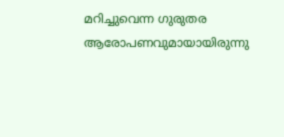മറിച്ചുവെന്ന ഗുരുതര ആരോപണവുമായായിരുന്നു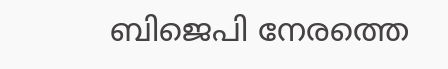ബിജെപി നേരത്തെ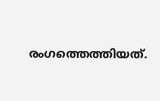രംഗത്തെത്തിയത്.